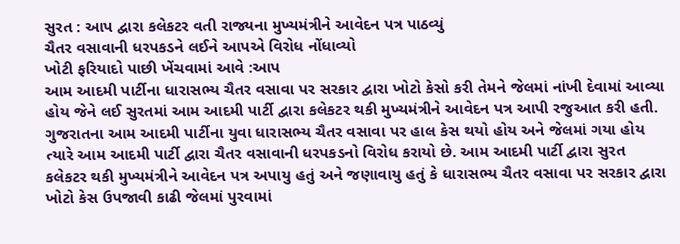સુરત : આપ દ્વારા કલેકટર વતી રાજ્યના મુખ્યમંત્રીને આવેદન પત્ર પાઠવ્યું
ચૈતર વસાવાની ધરપકડને લઈને આપએ વિરોધ નોંધાવ્યો
ખોટી ફરિયાદો પાછી ખેંચવામાં આવે :આપ
આમ આદમી પાર્ટીના ધારાસભ્ય ચૈતર વસાવા પર સરકાર દ્વારા ખોટો કેસો કરી તેમને જેલમાં નાંખી દેવામાં આવ્યા હોય જેને લઈ સુરતમાં આમ આદમી પાર્ટી દ્વારા કલેકટર થકી મુખ્યમંત્રીને આવેદન પત્ર આપી રજુઆત કરી હતી.
ગુજરાતના આમ આદમી પાર્ટીના યુવા ધારાસભ્ય ચૈતર વસાવા પર હાલ કેસ થયો હોય અને જેલમાં ગયા હોય ત્યારે આમ આદમી પાર્ટી દ્વારા ચૈતર વસાવાની ધરપકડનો વિરોધ કરાયો છે. આમ આદમી પાર્ટી દ્વારા સુરત કલેકટર થકી મુખ્યમંત્રીને આવેદન પત્ર અપાયુ હતું અને જણાવાયુ હતું કે ધારાસભ્ય ચૈતર વસાવા પર સરકાર દ્વારા ખોટો કેસ ઉપજાવી કાઢી જેલમાં પુરવામાં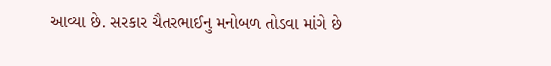આવ્યા છે. સરકાર ચૈતરભાઈનુ મનોબળ તોડવા માંગે છે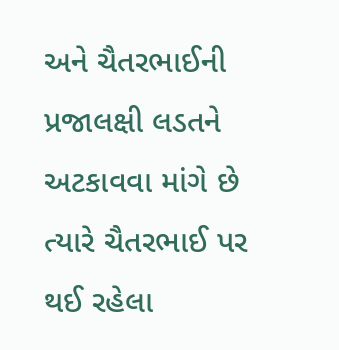અને ચૈતરભાઈની પ્રજાલક્ષી લડતને અટકાવવા માંગે છે ત્યારે ચૈતરભાઈ પર થઈ રહેલા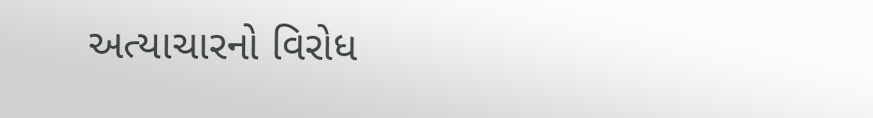અત્યાચારનો વિરોધ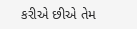કરીએ છીએ તેમ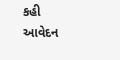કહી આવેદન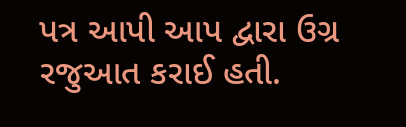પત્ર આપી આપ દ્વારા ઉગ્ર રજુઆત કરાઈ હતી.